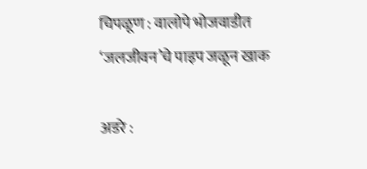चिपळूण : वालोपे भोजवाडीत ‘जलजीवन’चे पाइप जळून खाक

अडरे :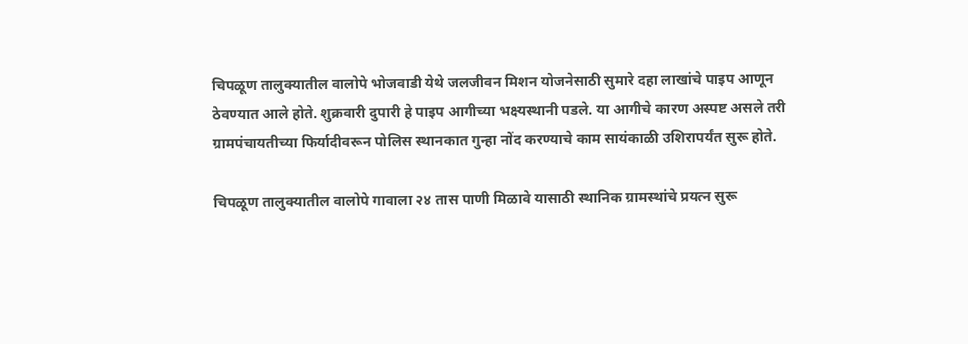चिपळूण तालुक्यातील वालोपे भोजवाडी येथे जलजीवन मिशन योजनेसाठी सुमारे दहा लाखांचे पाइप आणून ठेवण्यात आले होते. शुक्रवारी दुपारी हे पाइप आगीच्या भक्ष्यस्थानी पडले. या आगीचे कारण अस्पष्ट असले तरी ग्रामपंचायतीच्या फिर्यादीवरून पोलिस स्थानकात गुन्हा नोंद करण्याचे काम सायंकाळी उशिरापर्यंत सुरू होते.

चिपळूण तालुक्यातील वालोपे गावाला २४ तास पाणी मिळावे यासाठी स्थानिक ग्रामस्थांचे प्रयत्न सुरू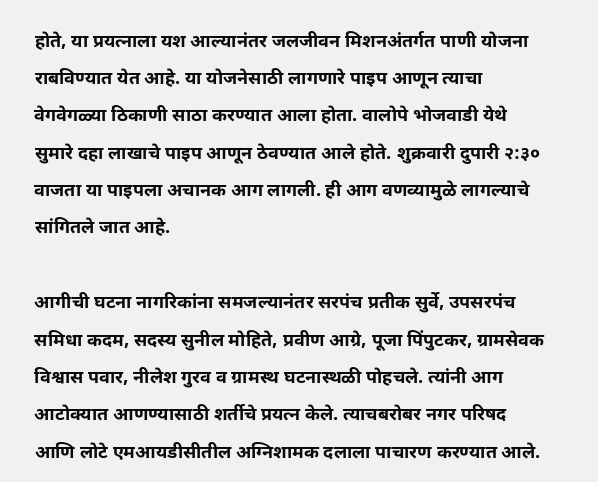होते, या प्रयत्नाला यश आल्यानंतर जलजीवन मिशनअंतर्गत पाणी योजना राबविण्यात येत आहे. या योजनेसाठी लागणारे पाइप आणून त्याचा वेगवेगळ्या ठिकाणी साठा करण्यात आला होता. वालोपे भोजवाडी येथे सुमारे दहा लाखाचे पाइप आणून ठेवण्यात आले होते. शुक्रवारी दुपारी २:३० वाजता या पाइपला अचानक आग लागली. ही आग वणव्यामुळे लागल्याचे सांगितले जात आहे.

आगीची घटना नागरिकांना समजल्यानंतर सरपंच प्रतीक सुर्वे, उपसरपंच समिधा कदम, सदस्य सुनील मोहिते, प्रवीण आग्रे, पूजा पिंपुटकर, ग्रामसेवक विश्वास पवार, नीलेश गुरव व ग्रामस्थ घटनास्थळी पोहचले. त्यांनी आग आटोक्यात आणण्यासाठी शर्तीचे प्रयत्न केले. त्याचबरोबर नगर परिषद आणि लोटे एमआयडीसीतील अग्निशामक दलाला पाचारण करण्यात आले.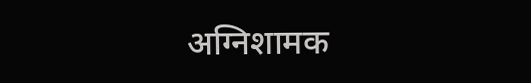अग्निशामक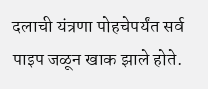दलाची यंत्रणा पोहचेपर्यंत सर्व पाइप जळून खाक झाले होते.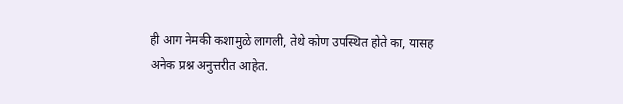ही आग नेमकी कशामुळे लागली, तेथे कोण उपस्थित होते का, यासह अनेक प्रश्न अनुत्तरीत आहेत.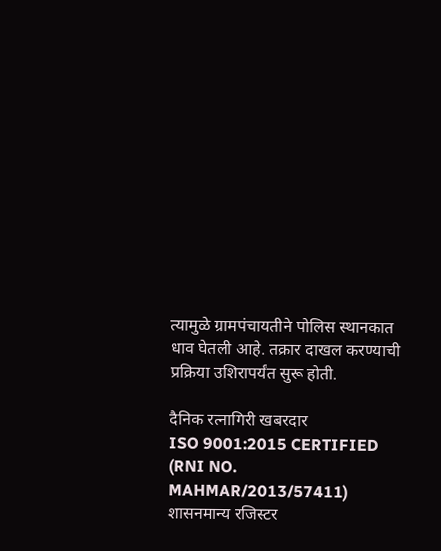त्यामुळे ग्रामपंचायतीने पोलिस स्थानकात धाव घेतली आहे. तक्रार दाखल करण्याची प्रक्रिया उशिरापर्यंत सुरू होती.

दैनिक रत्नागिरी खबरदार
ISO 9001:2015 CERTIFIED
(RNI NO. MAHMAR/2013/57411)
शासनमान्य रजिस्टर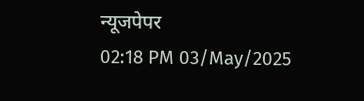न्यूजपेपर
02:18 PM 03/May/2025